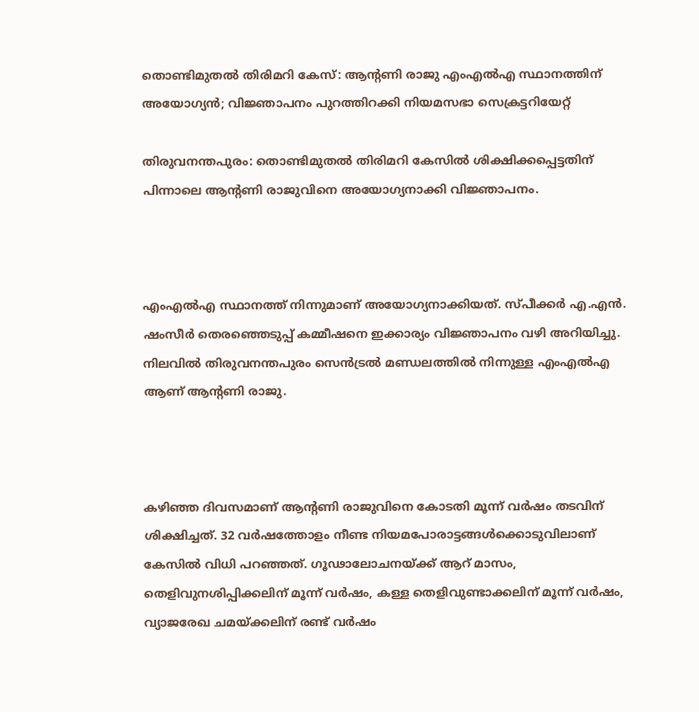തൊണ്ടിമുതല്‍ തിരിമറി കേസ്: ആൻ്റണി രാജു എംഎല്‍എ സ്ഥാനത്തിന് അയോഗ്യൻ; വിജ്ഞാപനം പുറത്തിറക്കി നിയമസഭാ സെക്രട്ടറിയേറ്റ്

തിരുവനന്തപുരം: തൊണ്ടിമുതല്‍ തിരിമറി കേസില്‍ ശിക്ഷിക്കപ്പെട്ടതിന് പിന്നാലെ ആന്റണി രാജുവിനെ അയോഗ്യനാക്കി വിജ്ഞാപനം.



എംഎല്‍എ സ്ഥാനത്ത് നിന്നുമാണ് അയോഗ്യനാക്കിയത്. സ്പീക്കർ എ.എൻ. ഷംസീർ തെരഞ്ഞെടുപ്പ് കമ്മീഷനെ ഇക്കാര്യം വിജ്ഞാപനം വഴി അറിയിച്ചു. നിലവില്‍ തിരുവനന്തപുരം സെൻട്രല്‍ മണ്ഡലത്തില്‍ നിന്നുള്ള എംഎല്‍എ ആണ് ആന്റണി രാജു.



കഴിഞ്ഞ ദിവസമാണ് ആന്റണി രാജുവിനെ കോടതി മൂന്ന് വർഷം തടവിന് ശിക്ഷിച്ചത്. 32 വർഷത്തോളം നീണ്ട നിയമപോരാട്ടങ്ങള്‍ക്കൊടുവിലാണ് കേസില്‍ വിധി പറഞ്ഞത്. ഗൂഢാലോചനയ്ക്ക് ആറ് മാസം, തെളിവുനശിപ്പിക്കലിന് മൂന്ന് വർഷം, കള്ള തെളിവുണ്ടാക്കലിന് മൂന്ന് വർഷം, വ്യാജരേഖ ചമയ്ക്കലിന് രണ്ട് വർഷം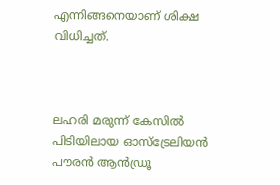എന്നിങ്ങനെയാണ് ശിക്ഷ വിധിച്ചത്.



ലഹരി മരുന്ന് കേസില്‍ പിടിയിലായ ഓസ്‌ട്രേലിയൻ പൗരൻ ആന്‍ഡ്രൂ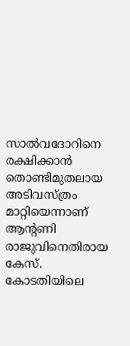സാല്‍വദോറിനെ രക്ഷിക്കാന്‍ തൊണ്ടിമുതലായ അടിവസ്ത്രം മാറ്റിയെന്നാണ് ആൻ്റണി രാജുവിനെതിരായ കേസ്. കോടതിയിലെ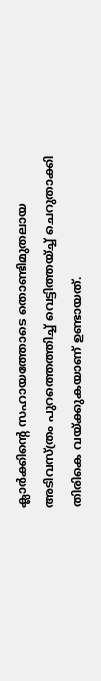ക്ലാര്‍ക്കിൻ്റെ സഹായത്തോടെ തൊണ്ടിമുതലായ അടിവസ്ത്രം പുറത്തെത്തിച്ച്‌ വെട്ടിത്തയ്ച്ച്‌ ചെറുതാക്കി തിരികെ വയ്ക്കുകയാണ് ഉണ്ടായത്.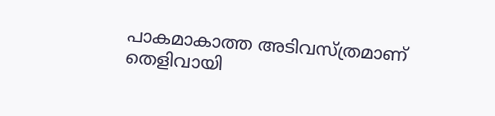പാകമാകാത്ത അടിവസ്ത്രമാണ് തെളിവായി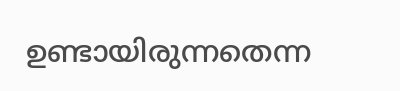ഉണ്ടായിരുന്നതെന്ന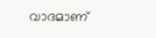വാദമാണ്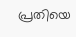പ്രതിയെ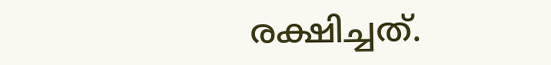രക്ഷിച്ചത്.